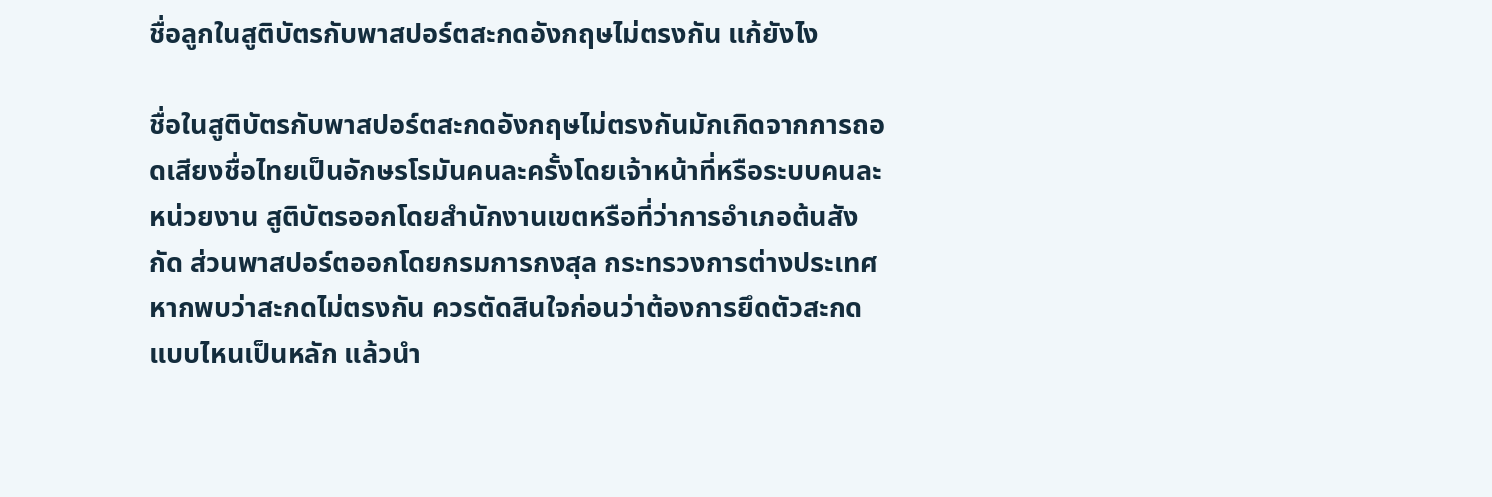ชื่อลูกในสูติบัตรกับพาสปอร์ตสะกดอังกฤษไม่ตรงกัน แก้ยังไง

ชื่อในสูติบัตรกับพาสปอร์ตสะกดอังกฤษไม่ตรงกันมักเกิดจากการถอดเสียงชื่อไทยเป็นอักษรโรมันคนละครั้งโดยเจ้าหน้าที่หรือระบบคนละหน่วยงาน สูติบัตรออกโดยสำนักงานเขตหรือที่ว่าการอำเภอต้นสังกัด ส่วนพาสปอร์ตออกโดยกรมการกงสุล กระทรวงการต่างประเทศ หากพบว่าสะกดไม่ตรงกัน ควรตัดสินใจก่อนว่าต้องการยึดตัวสะกดแบบไหนเป็นหลัก แล้วนำ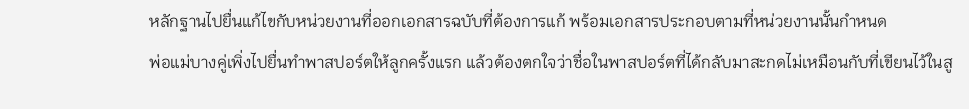หลักฐานไปยื่นแก้ไขกับหน่วยงานที่ออกเอกสารฉบับที่ต้องการแก้ พร้อมเอกสารประกอบตามที่หน่วยงานนั้นกำหนด
พ่อแม่บางคู่เพิ่งไปยื่นทำพาสปอร์ตให้ลูกครั้งแรก แล้วต้องตกใจว่าชื่อในพาสปอร์ตที่ได้กลับมาสะกดไม่เหมือนกับที่เขียนไว้ในสู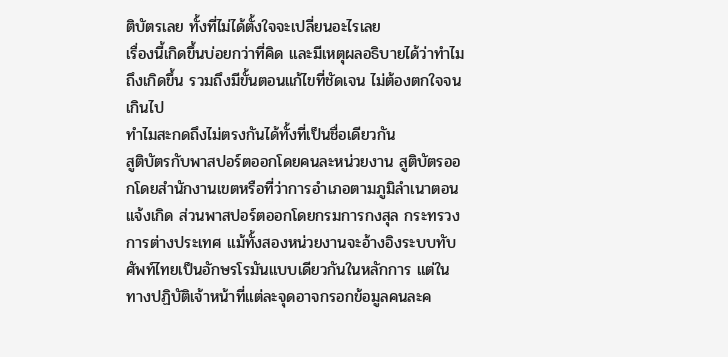ติบัตรเลย ทั้งที่ไม่ได้ตั้งใจจะเปลี่ยนอะไรเลย
เรื่องนี้เกิดขึ้นบ่อยกว่าที่คิด และมีเหตุผลอธิบายได้ว่าทำไมถึงเกิดขึ้น รวมถึงมีขั้นตอนแก้ไขที่ชัดเจน ไม่ต้องตกใจจนเกินไป
ทำไมสะกดถึงไม่ตรงกันได้ทั้งที่เป็นชื่อเดียวกัน
สูติบัตรกับพาสปอร์ตออกโดยคนละหน่วยงาน สูติบัตรออกโดยสำนักงานเขตหรือที่ว่าการอำเภอตามภูมิลำเนาตอนแจ้งเกิด ส่วนพาสปอร์ตออกโดยกรมการกงสุล กระทรวงการต่างประเทศ แม้ทั้งสองหน่วยงานจะอ้างอิงระบบทับศัพท์ไทยเป็นอักษรโรมันแบบเดียวกันในหลักการ แต่ในทางปฏิบัติเจ้าหน้าที่แต่ละจุดอาจกรอกข้อมูลคนละค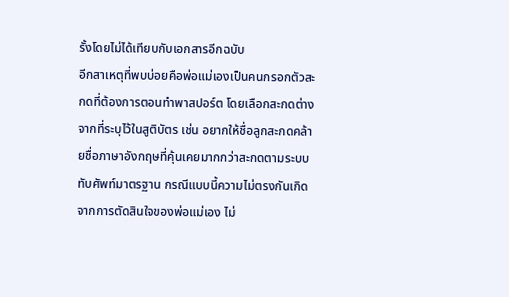รั้งโดยไม่ได้เทียบกับเอกสารอีกฉบับ
อีกสาเหตุที่พบบ่อยคือพ่อแม่เองเป็นคนกรอกตัวสะกดที่ต้องการตอนทำพาสปอร์ต โดยเลือกสะกดต่างจากที่ระบุไว้ในสูติบัตร เช่น อยากให้ชื่อลูกสะกดคล้ายชื่อภาษาอังกฤษที่คุ้นเคยมากกว่าสะกดตามระบบทับศัพท์มาตรฐาน กรณีแบบนี้ความไม่ตรงกันเกิดจากการตัดสินใจของพ่อแม่เอง ไม่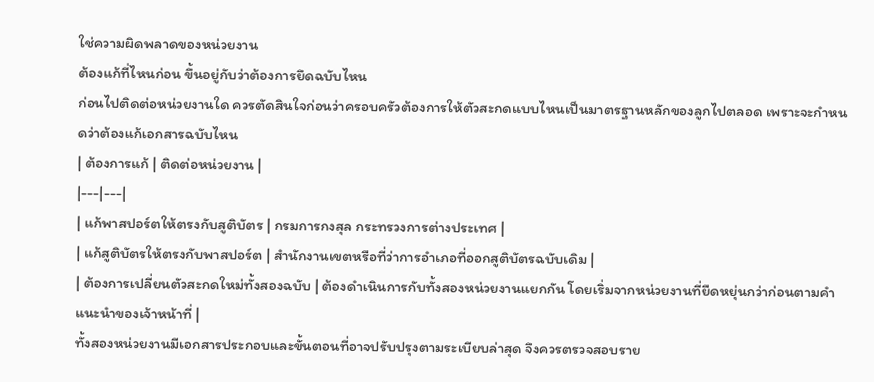ใช่ความผิดพลาดของหน่วยงาน
ต้องแก้ที่ไหนก่อน ขึ้นอยู่กับว่าต้องการยึดฉบับไหน
ก่อนไปติดต่อหน่วยงานใด ควรตัดสินใจก่อนว่าครอบครัวต้องการให้ตัวสะกดแบบไหนเป็นมาตรฐานหลักของลูกไปตลอด เพราะจะกำหนดว่าต้องแก้เอกสารฉบับไหน
| ต้องการแก้ | ติดต่อหน่วยงาน |
|---|---|
| แก้พาสปอร์ตให้ตรงกับสูติบัตร | กรมการกงสุล กระทรวงการต่างประเทศ |
| แก้สูติบัตรให้ตรงกับพาสปอร์ต | สำนักงานเขตหรือที่ว่าการอำเภอที่ออกสูติบัตรฉบับเดิม |
| ต้องการเปลี่ยนตัวสะกดใหม่ทั้งสองฉบับ | ต้องดำเนินการกับทั้งสองหน่วยงานแยกกัน โดยเริ่มจากหน่วยงานที่ยืดหยุ่นกว่าก่อนตามคำแนะนำของเจ้าหน้าที่ |
ทั้งสองหน่วยงานมีเอกสารประกอบและขั้นตอนที่อาจปรับปรุงตามระเบียบล่าสุด จึงควรตรวจสอบราย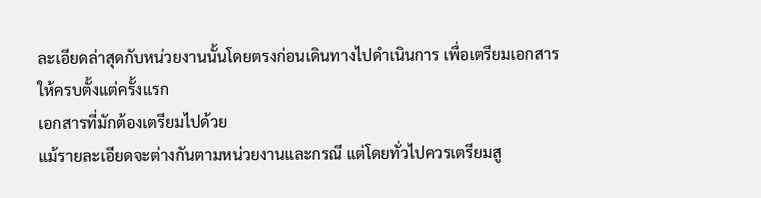ละเอียดล่าสุดกับหน่วยงานนั้นโดยตรงก่อนเดินทางไปดำเนินการ เพื่อเตรียมเอกสารให้ครบตั้งแต่ครั้งแรก
เอกสารที่มักต้องเตรียมไปด้วย
แม้รายละเอียดจะต่างกันตามหน่วยงานและกรณี แต่โดยทั่วไปควรเตรียมสู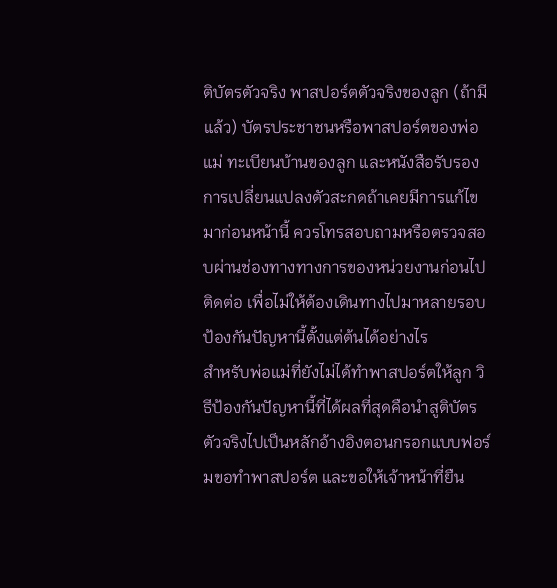ติบัตรตัวจริง พาสปอร์ตตัวจริงของลูก (ถ้ามีแล้ว) บัตรประชาชนหรือพาสปอร์ตของพ่อแม่ ทะเบียนบ้านของลูก และหนังสือรับรองการเปลี่ยนแปลงตัวสะกดถ้าเคยมีการแก้ไขมาก่อนหน้านี้ ควรโทรสอบถามหรือตรวจสอบผ่านช่องทางทางการของหน่วยงานก่อนไปติดต่อ เพื่อไม่ให้ต้องเดินทางไปมาหลายรอบ
ป้องกันปัญหานี้ตั้งแต่ต้นได้อย่างไร
สำหรับพ่อแม่ที่ยังไม่ได้ทำพาสปอร์ตให้ลูก วิธีป้องกันปัญหานี้ที่ได้ผลที่สุดคือนำสูติบัตรตัวจริงไปเป็นหลักอ้างอิงตอนกรอกแบบฟอร์มขอทำพาสปอร์ต และขอให้เจ้าหน้าที่ยืน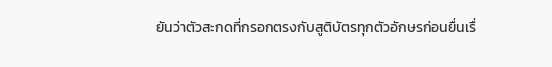ยันว่าตัวสะกดที่กรอกตรงกับสูติบัตรทุกตัวอักษรก่อนยื่นเรื่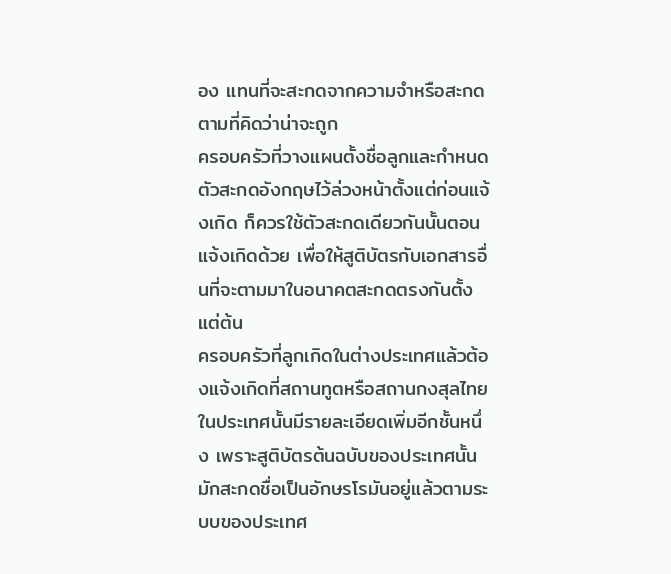อง แทนที่จะสะกดจากความจำหรือสะกดตามที่คิดว่าน่าจะถูก
ครอบครัวที่วางแผนตั้งชื่อลูกและกำหนดตัวสะกดอังกฤษไว้ล่วงหน้าตั้งแต่ก่อนแจ้งเกิด ก็ควรใช้ตัวสะกดเดียวกันนั้นตอนแจ้งเกิดด้วย เพื่อให้สูติบัตรกับเอกสารอื่นที่จะตามมาในอนาคตสะกดตรงกันตั้งแต่ต้น
ครอบครัวที่ลูกเกิดในต่างประเทศแล้วต้องแจ้งเกิดที่สถานทูตหรือสถานกงสุลไทยในประเทศนั้นมีรายละเอียดเพิ่มอีกชั้นหนึ่ง เพราะสูติบัตรต้นฉบับของประเทศนั้นมักสะกดชื่อเป็นอักษรโรมันอยู่แล้วตามระบบของประเทศ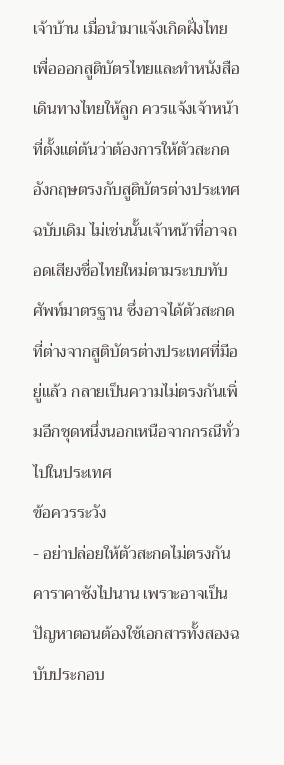เจ้าบ้าน เมื่อนำมาแจ้งเกิดฝั่งไทยเพื่อออกสูติบัตรไทยและทำหนังสือเดินทางไทยให้ลูก ควรแจ้งเจ้าหน้าที่ตั้งแต่ต้นว่าต้องการให้ตัวสะกดอังกฤษตรงกับสูติบัตรต่างประเทศฉบับเดิม ไม่เช่นนั้นเจ้าหน้าที่อาจถอดเสียงชื่อไทยใหม่ตามระบบทับศัพท์มาตรฐาน ซึ่งอาจได้ตัวสะกดที่ต่างจากสูติบัตรต่างประเทศที่มีอยู่แล้ว กลายเป็นความไม่ตรงกันเพิ่มอีกชุดหนึ่งนอกเหนือจากกรณีทั่วไปในประเทศ
ข้อควรระวัง
- อย่าปล่อยให้ตัวสะกดไม่ตรงกันคาราคาซังไปนาน เพราะอาจเป็นปัญหาตอนต้องใช้เอกสารทั้งสองฉบับประกอบ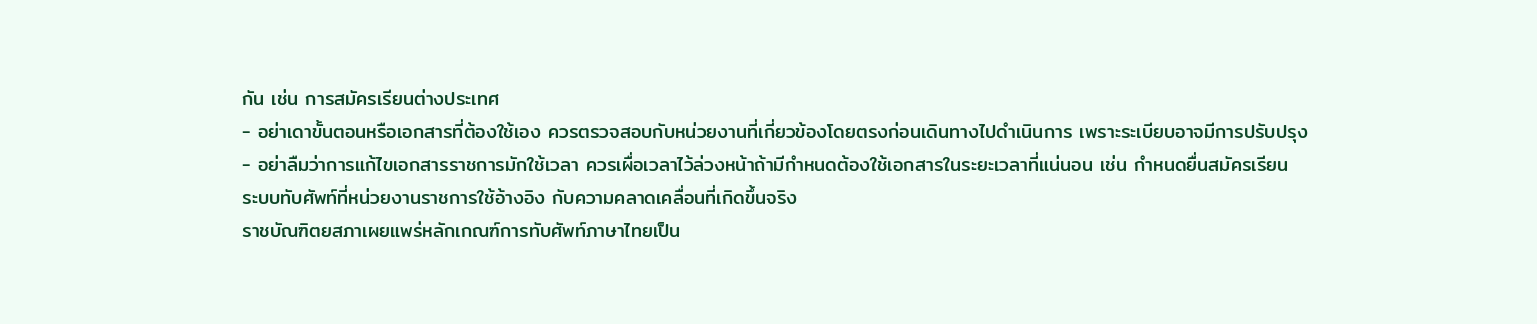กัน เช่น การสมัครเรียนต่างประเทศ
- อย่าเดาขั้นตอนหรือเอกสารที่ต้องใช้เอง ควรตรวจสอบกับหน่วยงานที่เกี่ยวข้องโดยตรงก่อนเดินทางไปดำเนินการ เพราะระเบียบอาจมีการปรับปรุง
- อย่าลืมว่าการแก้ไขเอกสารราชการมักใช้เวลา ควรเผื่อเวลาไว้ล่วงหน้าถ้ามีกำหนดต้องใช้เอกสารในระยะเวลาที่แน่นอน เช่น กำหนดยื่นสมัครเรียน
ระบบทับศัพท์ที่หน่วยงานราชการใช้อ้างอิง กับความคลาดเคลื่อนที่เกิดขึ้นจริง
ราชบัณฑิตยสภาเผยแพร่หลักเกณฑ์การทับศัพท์ภาษาไทยเป็น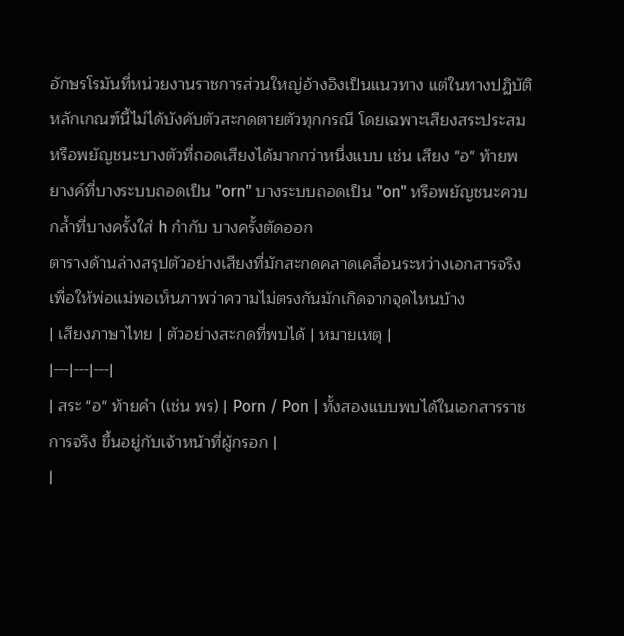อักษรโรมันที่หน่วยงานราชการส่วนใหญ่อ้างอิงเป็นแนวทาง แต่ในทางปฏิบัติหลักเกณฑ์นี้ไม่ได้บังคับตัวสะกดตายตัวทุกกรณี โดยเฉพาะเสียงสระประสมหรือพยัญชนะบางตัวที่ถอดเสียงได้มากกว่าหนึ่งแบบ เช่น เสียง "อ" ท้ายพยางค์ที่บางระบบถอดเป็น "orn" บางระบบถอดเป็น "on" หรือพยัญชนะควบกล้ำที่บางครั้งใส่ h กำกับ บางครั้งตัดออก
ตารางด้านล่างสรุปตัวอย่างเสียงที่มักสะกดคลาดเคลื่อนระหว่างเอกสารจริง เพื่อให้พ่อแม่พอเห็นภาพว่าความไม่ตรงกันมักเกิดจากจุดไหนบ้าง
| เสียงภาษาไทย | ตัวอย่างสะกดที่พบได้ | หมายเหตุ |
|---|---|---|
| สระ "อ" ท้ายคำ (เช่น พร) | Porn / Pon | ทั้งสองแบบพบได้ในเอกสารราชการจริง ขึ้นอยู่กับเจ้าหน้าที่ผู้กรอก |
|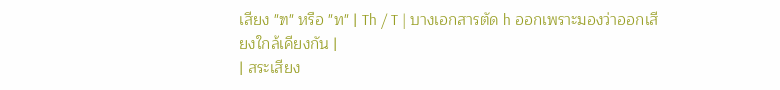เสียง "ฑ" หรือ "ท" | Th / T | บางเอกสารตัด h ออกเพราะมองว่าออกเสียงใกล้เคียงกัน |
| สระเสียง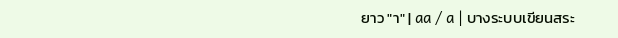ยาว "า" | aa / a | บางระบบเขียนสระ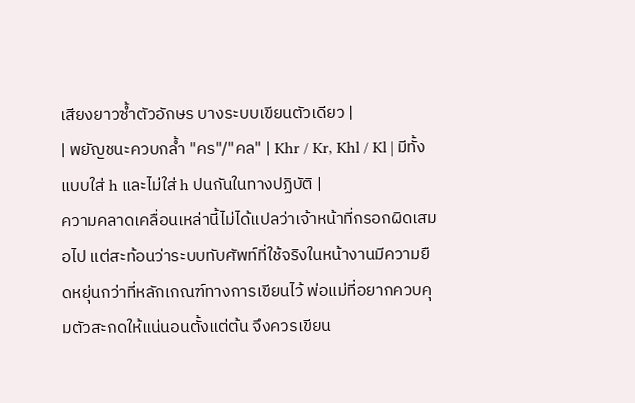เสียงยาวซ้ำตัวอักษร บางระบบเขียนตัวเดียว |
| พยัญชนะควบกล้ำ "คร"/"คล" | Khr / Kr, Khl / Kl | มีทั้งแบบใส่ h และไม่ใส่ h ปนกันในทางปฏิบัติ |
ความคลาดเคลื่อนเหล่านี้ไม่ได้แปลว่าเจ้าหน้าที่กรอกผิดเสมอไป แต่สะท้อนว่าระบบทับศัพท์ที่ใช้จริงในหน้างานมีความยืดหยุ่นกว่าที่หลักเกณฑ์ทางการเขียนไว้ พ่อแม่ที่อยากควบคุมตัวสะกดให้แน่นอนตั้งแต่ต้น จึงควรเขียน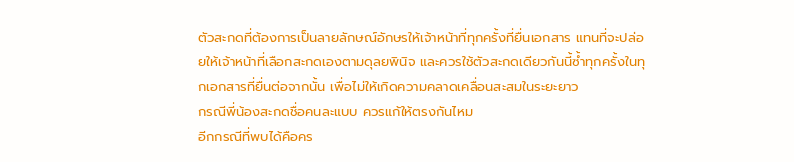ตัวสะกดที่ต้องการเป็นลายลักษณ์อักษรให้เจ้าหน้าที่ทุกครั้งที่ยื่นเอกสาร แทนที่จะปล่อยให้เจ้าหน้าที่เลือกสะกดเองตามดุลยพินิจ และควรใช้ตัวสะกดเดียวกันนี้ซ้ำทุกครั้งในทุกเอกสารที่ยื่นต่อจากนั้น เพื่อไม่ให้เกิดความคลาดเคลื่อนสะสมในระยะยาว
กรณีพี่น้องสะกดชื่อคนละแบบ ควรแก้ให้ตรงกันไหม
อีกกรณีที่พบได้คือคร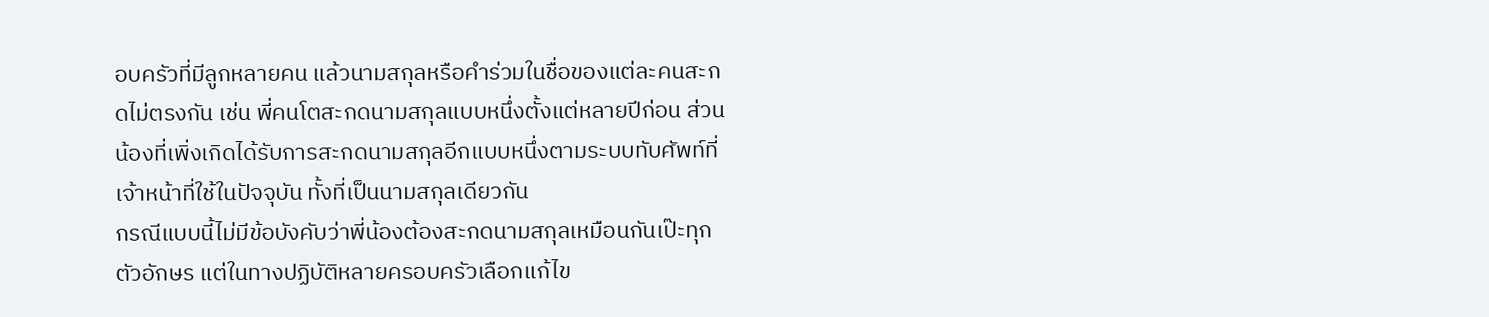อบครัวที่มีลูกหลายคน แล้วนามสกุลหรือคำร่วมในชื่อของแต่ละคนสะกดไม่ตรงกัน เช่น พี่คนโตสะกดนามสกุลแบบหนึ่งตั้งแต่หลายปีก่อน ส่วนน้องที่เพิ่งเกิดได้รับการสะกดนามสกุลอีกแบบหนึ่งตามระบบทับศัพท์ที่เจ้าหน้าที่ใช้ในปัจจุบัน ทั้งที่เป็นนามสกุลเดียวกัน
กรณีแบบนี้ไม่มีข้อบังคับว่าพี่น้องต้องสะกดนามสกุลเหมือนกันเป๊ะทุกตัวอักษร แต่ในทางปฏิบัติหลายครอบครัวเลือกแก้ไข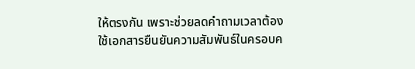ให้ตรงกัน เพราะช่วยลดคำถามเวลาต้องใช้เอกสารยืนยันความสัมพันธ์ในครอบค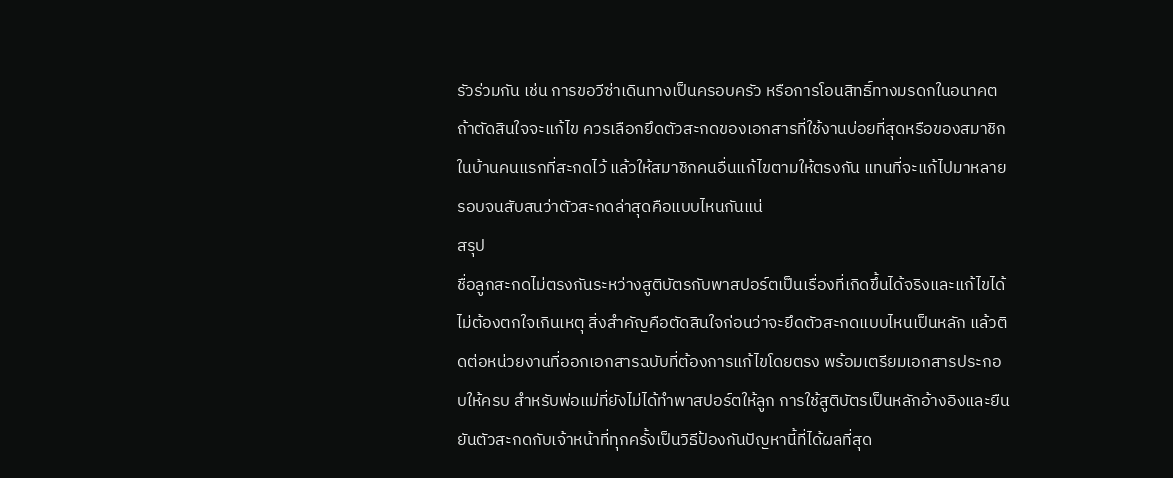รัวร่วมกัน เช่น การขอวีซ่าเดินทางเป็นครอบครัว หรือการโอนสิทธิ์ทางมรดกในอนาคต ถ้าตัดสินใจจะแก้ไข ควรเลือกยึดตัวสะกดของเอกสารที่ใช้งานบ่อยที่สุดหรือของสมาชิกในบ้านคนแรกที่สะกดไว้ แล้วให้สมาชิกคนอื่นแก้ไขตามให้ตรงกัน แทนที่จะแก้ไปมาหลายรอบจนสับสนว่าตัวสะกดล่าสุดคือแบบไหนกันแน่
สรุป
ชื่อลูกสะกดไม่ตรงกันระหว่างสูติบัตรกับพาสปอร์ตเป็นเรื่องที่เกิดขึ้นได้จริงและแก้ไขได้ ไม่ต้องตกใจเกินเหตุ สิ่งสำคัญคือตัดสินใจก่อนว่าจะยึดตัวสะกดแบบไหนเป็นหลัก แล้วติดต่อหน่วยงานที่ออกเอกสารฉบับที่ต้องการแก้ไขโดยตรง พร้อมเตรียมเอกสารประกอบให้ครบ สำหรับพ่อแม่ที่ยังไม่ได้ทำพาสปอร์ตให้ลูก การใช้สูติบัตรเป็นหลักอ้างอิงและยืนยันตัวสะกดกับเจ้าหน้าที่ทุกครั้งเป็นวิธีป้องกันปัญหานี้ที่ได้ผลที่สุด